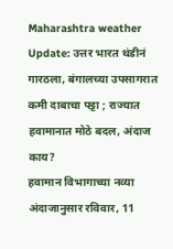Maharashtra weather Update: उत्तर भारत थंडीनं गारठला, बंगालच्या उपसागरात कमी दाबाचा पट्टा ; राज्यात हवामानात मोठे बदल, अंदाज काय?
हवामान विभागाच्या नव्या अंदाजानुसार रविवार, 11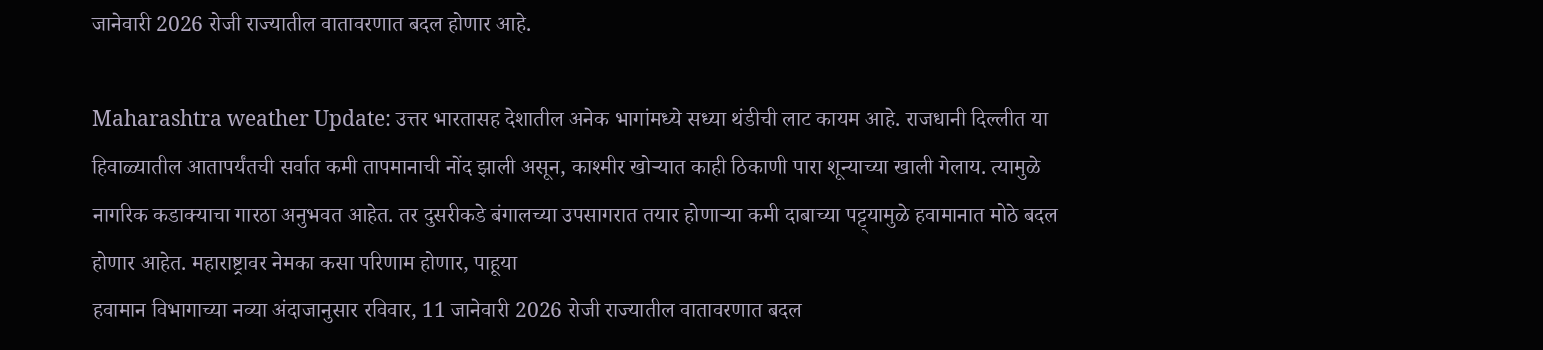जानेवारी 2026 रोजी राज्यातील वातावरणात बदल होणार आहे.

Maharashtra weather Update: उत्तर भारतासह देशातील अनेक भागांमध्ये सध्या थंडीची लाट कायम आहे. राजधानी दिल्लीत या हिवाळ्यातील आतापर्यंतची सर्वात कमी तापमानाची नोंद झाली असून, काश्मीर खोऱ्यात काही ठिकाणी पारा शून्याच्या खाली गेलाय. त्यामुळे नागरिक कडाक्याचा गारठा अनुभवत आहेत. तर दुसरीकडे बंगालच्या उपसागरात तयार होणाऱ्या कमी दाबाच्या पट्ट्यामुळे हवामानात मोठे बदल होणार आहेत. महाराष्ट्रावर नेमका कसा परिणाम होणार, पाहूया
हवामान विभागाच्या नव्या अंदाजानुसार रविवार, 11 जानेवारी 2026 रोजी राज्यातील वातावरणात बदल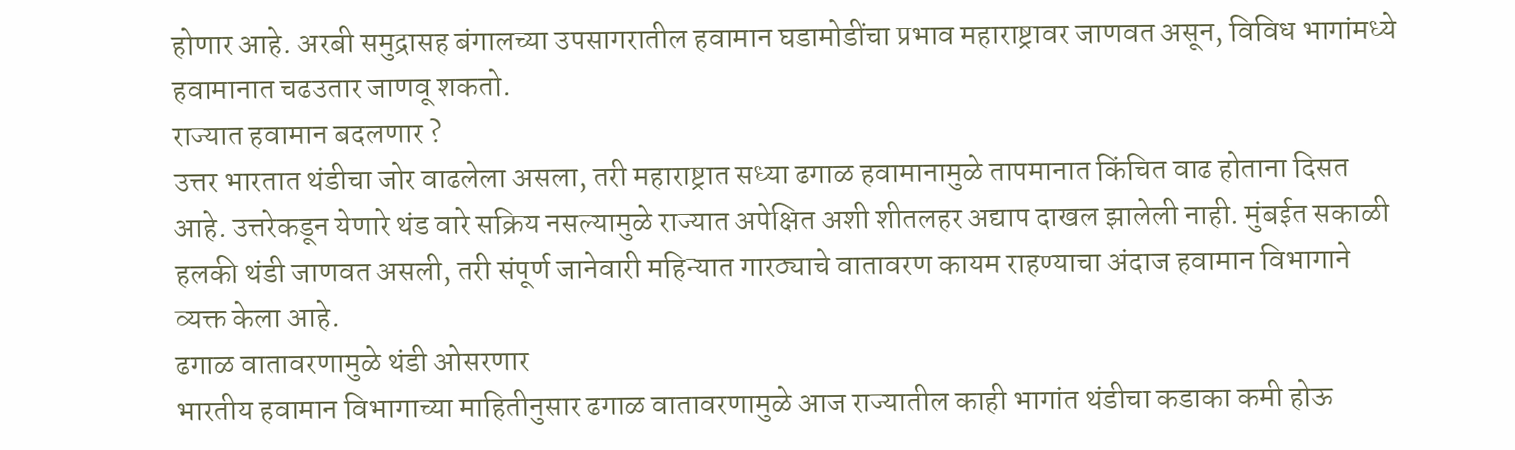होणार आहे. अरबी समुद्रासह बंगालच्या उपसागरातील हवामान घडामोडींचा प्रभाव महाराष्ट्रावर जाणवत असून, विविध भागांमध्ये हवामानात चढउतार जाणवू शकतो.
राज्यात हवामान बदलणार ?
उत्तर भारतात थंडीचा जोर वाढलेला असला, तरी महाराष्ट्रात सध्या ढगाळ हवामानामुळे तापमानात किंचित वाढ होताना दिसत आहे. उत्तरेकडून येणारे थंड वारे सक्रिय नसल्यामुळे राज्यात अपेक्षित अशी शीतलहर अद्याप दाखल झालेली नाही. मुंबईत सकाळी हलकी थंडी जाणवत असली, तरी संपूर्ण जानेवारी महिन्यात गारठ्याचे वातावरण कायम राहण्याचा अंदाज हवामान विभागाने व्यक्त केला आहे.
ढगाळ वातावरणामुळे थंडी ओसरणार
भारतीय हवामान विभागाच्या माहितीनुसार ढगाळ वातावरणामुळे आज राज्यातील काही भागांत थंडीचा कडाका कमी होऊ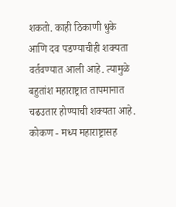शकतो. काही ठिकाणी धुके आणि दव पडण्याचीही शक्यता वर्तवण्यात आली आहे. त्यामुळे बहुतांश महाराष्ट्रात तापमानात चढउतार होण्याची शक्यता आहे.
कोकण - मध्य महाराष्ट्रासह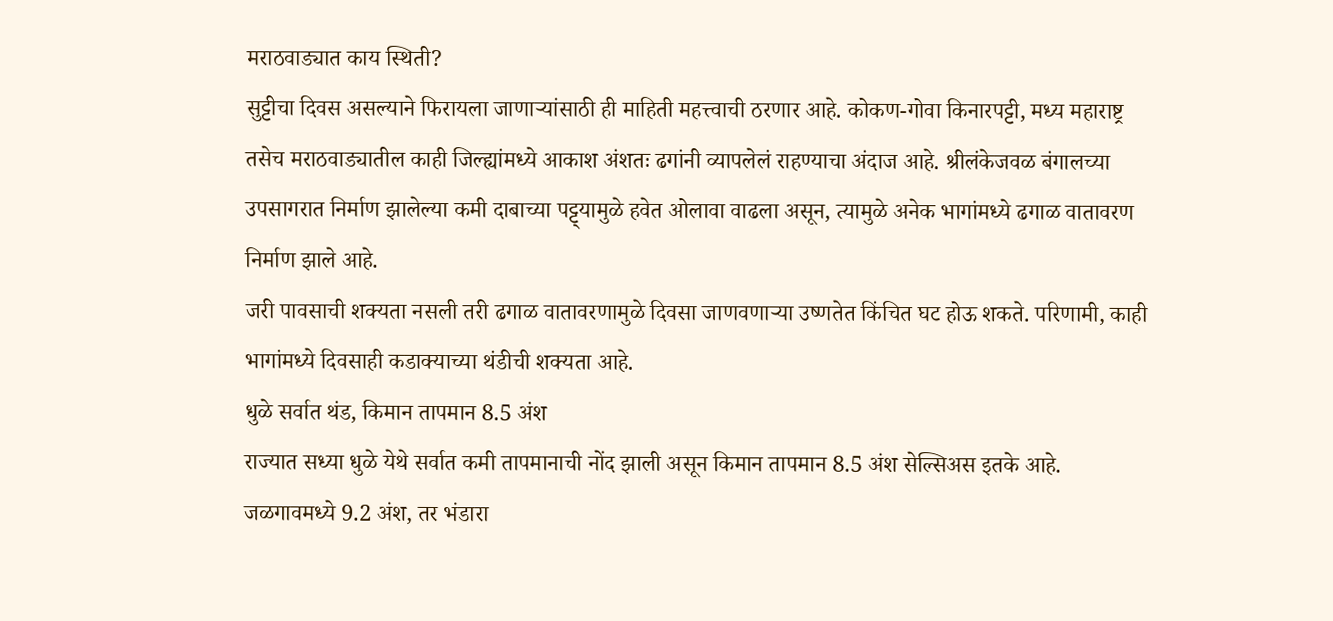मराठवाड्यात काय स्थिती?
सुट्टीचा दिवस असल्याने फिरायला जाणाऱ्यांसाठी ही माहिती महत्त्वाची ठरणार आहे. कोकण-गोवा किनारपट्टी, मध्य महाराष्ट्र तसेच मराठवाड्यातील काही जिल्ह्यांमध्ये आकाश अंशतः ढगांनी व्यापलेलं राहण्याचा अंदाज आहे. श्रीलंकेजवळ बंगालच्या उपसागरात निर्माण झालेल्या कमी दाबाच्या पट्ट्यामुळे हवेत ओलावा वाढला असून, त्यामुळे अनेक भागांमध्ये ढगाळ वातावरण निर्माण झाले आहे.
जरी पावसाची शक्यता नसली तरी ढगाळ वातावरणामुळे दिवसा जाणवणाऱ्या उष्णतेत किंचित घट होऊ शकते. परिणामी, काही भागांमध्ये दिवसाही कडाक्याच्या थंडीची शक्यता आहे.
धुळे सर्वात थंड, किमान तापमान 8.5 अंश
राज्यात सध्या धुळे येथे सर्वात कमी तापमानाची नोंद झाली असून किमान तापमान 8.5 अंश सेल्सिअस इतके आहे. जळगावमध्ये 9.2 अंश, तर भंडारा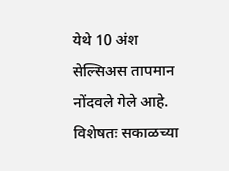येथे 10 अंश सेल्सिअस तापमान नोंदवले गेले आहे. विशेषतः सकाळच्या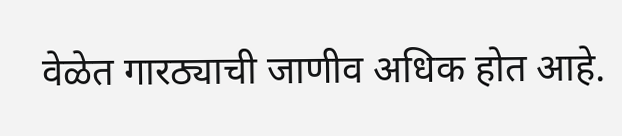वेळेत गारठ्याची जाणीव अधिक होत आहे.